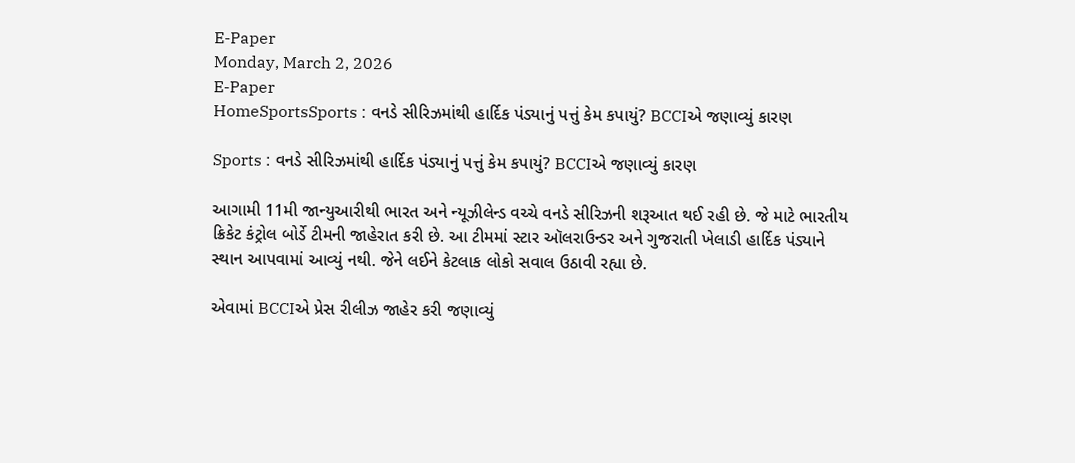E-Paper
Monday, March 2, 2026
E-Paper
HomeSportsSports : વનડે સીરિઝમાંથી હાર્દિક પંડ્યાનું પત્તું કેમ કપાયું? BCCIએ જણાવ્યું કારણ

Sports : વનડે સીરિઝમાંથી હાર્દિક પંડ્યાનું પત્તું કેમ કપાયું? BCCIએ જણાવ્યું કારણ

આગામી 11મી જાન્યુઆરીથી ભારત અને ન્યૂઝીલેન્ડ વચ્ચે વનડે સીરિઝની શરૂઆત થઈ રહી છે. જે માટે ભારતીય ક્રિકેટ કંટ્રોલ બોર્ડે ટીમની જાહેરાત કરી છે. આ ટીમમાં સ્ટાર ઑલરાઉન્ડર અને ગુજરાતી ખેલાડી હાર્દિક પંડ્યાને સ્થાન આપવામાં આવ્યું નથી. જેને લઈને કેટલાક લોકો સવાલ ઉઠાવી રહ્યા છે.

એવામાં BCCIએ પ્રેસ રીલીઝ જાહેર કરી જણાવ્યું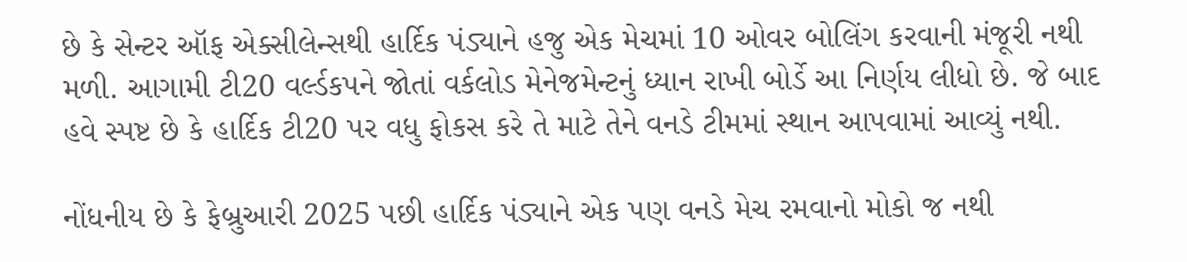છે કે સેન્ટર ઑફ એક્સીલેન્સથી હાર્દિક પંડ્યાને હજુ એક મેચમાં 10 ઓવર બોલિંગ કરવાની મંજૂરી નથી મળી. આગામી ટી20 વર્લ્ડકપને જોતાં વર્કલોડ મેનેજમેન્ટનું ધ્યાન રાખી બોર્ડે આ નિર્ણય લીધો છે. જે બાદ હવે સ્પષ્ટ છે કે હાર્દિક ટી20 પર વધુ ફોકસ કરે તે માટે તેને વનડે ટીમમાં સ્થાન આપવામાં આવ્યું નથી.

નોંધનીય છે કે ફેબ્રુઆરી 2025 પછી હાર્દિક પંડ્યાને એક પણ વનડે મેચ રમવાનો મોકો જ નથી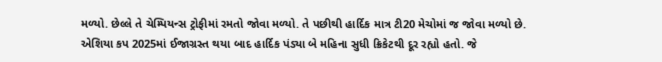મળ્યો. છેલ્લે તે ચેમ્પિયન્સ ટ્રોફીમાં રમતો જોવા મળ્યો. તે પછીથી હાર્દિક માત્ર ટી20 મેચોમાં જ જોવા મળ્યો છે. એશિયા કપ 2025માં ઈજાગ્રસ્ત થયા બાદ હાર્દિક પંડ્યા બે મહિના સુધી ક્રિકેટથી દૂર રહ્યો હતો. જે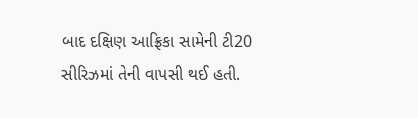બાદ દક્ષિણ આફ્રિકા સામેની ટી20 સીરિઝમાં તેની વાપસી થઈ હતી.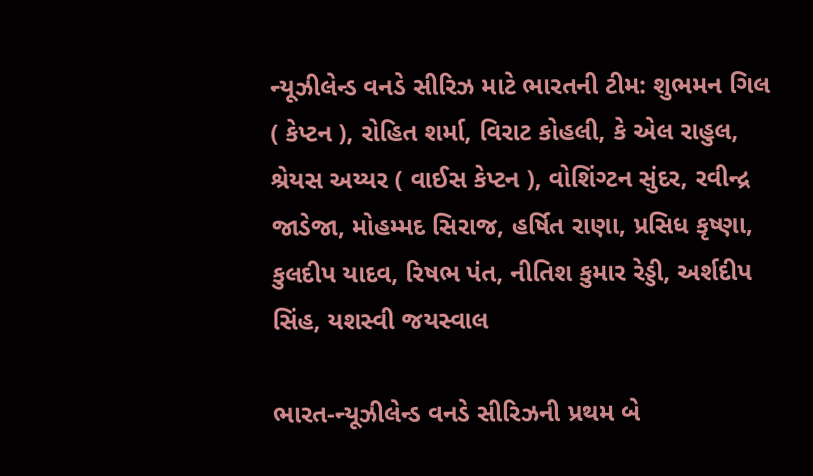ન્યૂઝીલેન્ડ વનડે સીરિઝ માટે ભારતની ટીમ: શુભમન ગિલ ( કેપ્ટન ), રોહિત શર્મા, વિરાટ કોહલી, કે એલ રાહુલ, શ્રેયસ અય્યર ( વાઈસ કેપ્ટન ), વોશિંગ્ટન સુંદર, રવીન્દ્ર જાડેજા, મોહમ્મદ સિરાજ, હર્ષિત રાણા, પ્રસિધ કૃષ્ણા, કુલદીપ યાદવ, રિષભ પંત, નીતિશ કુમાર રેડ્ડી, અર્શદીપ સિંહ, યશસ્વી જયસ્વાલ

ભારત-ન્યૂઝીલેન્ડ વનડે સીરિઝની પ્રથમ બે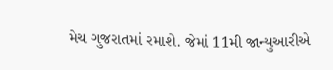મેચ ગુજરાતમાં રમાશે. જેમાં 11મી જાન્યુઆરીએ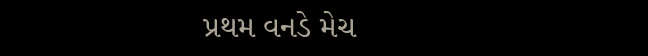પ્રથમ વનડે મેચ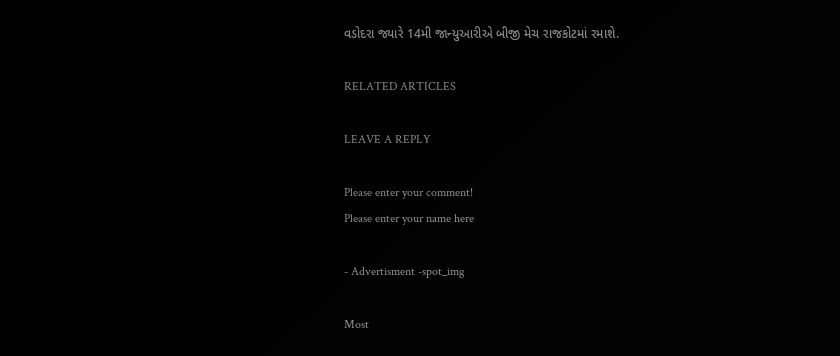વડોદરા જ્યારે 14મી જાન્યુઆરીએ બીજી મેચ રાજકોટમાં રમાશે.

RELATED ARTICLES

LEAVE A REPLY

Please enter your comment!
Please enter your name here

- Advertisment -spot_img

Most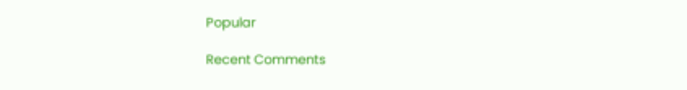Popular

Recent Comments